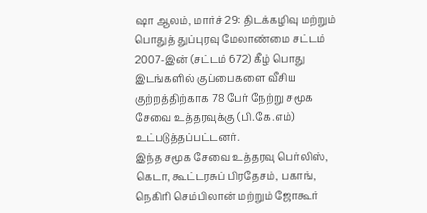ஷா ஆலம், மார்ச் 29: திடக்கழிவு மற்றும் பொதுத் துப்புரவு மேலாண்மை சட்டம் 2007-இன் (சட்டம் 672) கீழ் பொது இடங்களில் குப்பைகளை வீசிய குற்றத்திற்காக 78 பேர் நேற்று சமூக சேவை உத்தரவுக்கு (பி.கே.எம்) உட்படுத்தப்பட்டனர்.
இந்த சமூக சேவை உத்தரவு பெர்லிஸ், கெடா, கூட்டரசுப் பிரதேசம், பகாங், நெகிரி செம்பிலான் மற்றும் ஜோகூர்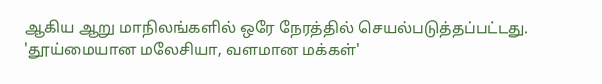ஆகிய ஆறு மாநிலங்களில் ஒரே நேரத்தில் செயல்படுத்தப்பட்டது.
'தூய்மையான மலேசியா, வளமான மக்கள்'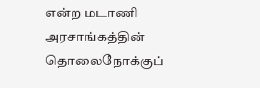என்ற மடாணி அரசாங்கத்தின் தொலைநோக்குப்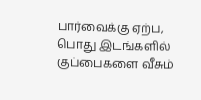பார்வைக்கு ஏற்ப, பொது இடங்களில் குப்பைகளை வீசும்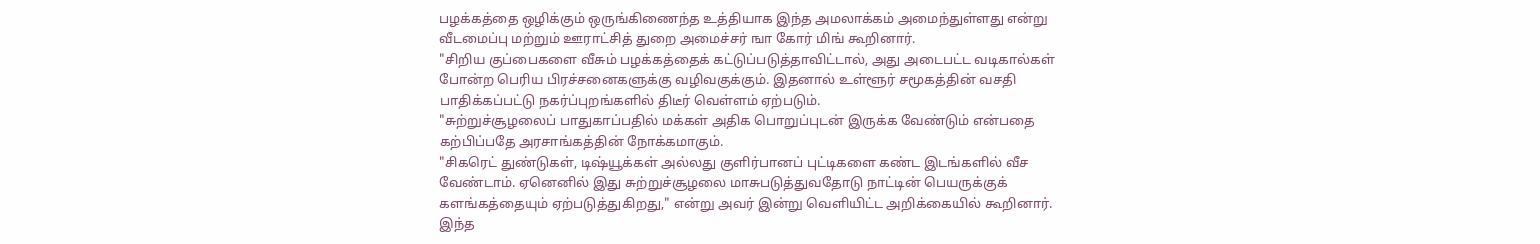பழக்கத்தை ஒழிக்கும் ஒருங்கிணைந்த உத்தியாக இந்த அமலாக்கம் அமைந்துள்ளது என்று வீடமைப்பு மற்றும் ஊராட்சித் துறை அமைச்சர் ஙா கோர் மிங் கூறினார்.
"சிறிய குப்பைகளை வீசும் பழக்கத்தைக் கட்டுப்படுத்தாவிட்டால், அது அடைபட்ட வடிகால்கள் போன்ற பெரிய பிரச்சனைகளுக்கு வழிவகுக்கும். இதனால் உள்ளூர் சமூகத்தின் வசதி பாதிக்கப்பட்டு நகர்ப்புறங்களில் திடீர் வெள்ளம் ஏற்படும்.
"சுற்றுச்சூழலைப் பாதுகாப்பதில் மக்கள் அதிக பொறுப்புடன் இருக்க வேண்டும் என்பதை கற்பிப்பதே அரசாங்கத்தின் நோக்கமாகும்.
"சிகரெட் துண்டுகள், டிஷ்யூக்கள் அல்லது குளிர்பானப் புட்டிகளை கண்ட இடங்களில் வீச வேண்டாம். ஏனெனில் இது சுற்றுச்சூழலை மாசுபடுத்துவதோடு நாட்டின் பெயருக்குக் களங்கத்தையும் ஏற்படுத்துகிறது," என்று அவர் இன்று வெளியிட்ட அறிக்கையில் கூறினார்.
இந்த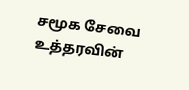சமூக சேவை உத்தரவின்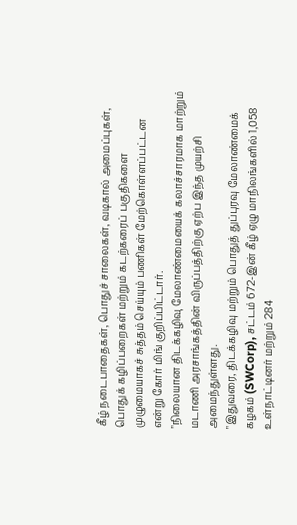கீழ் நடைபாதைகள், பொதுச் சாலைகள், வடிகால் அமைப்புகள், பொதுக் கழிப்பறைகள் மற்றும் கடற்கரைப் பகுதிகளை முழுமையாகச் சுத்தம் செய்யும் பணிகள் மேற்கொள்ளப்பட்டன என்று கோர் மிங் குறிப்பிட்டார்.
"நிலையான திடக்கழிவு மேலாண்மையைக் கலாச்சாரமாக மாற்றும் மடாணி அரசாங்கத்தின் விருப்பத்திற்கு ஏற்ப இந்த முயற்சி அமைந்துள்ளது.
"இதுவரை, திடக்கழிவு மற்றும் பொதுத் துப்புரவு மேலாண்மைக் கழகம் (SWCorp), சட்டம் 672-இன் கீழ் ஏழு மாநிலங்களில் 1,058 உள்நாட்டினர் மற்றும் 284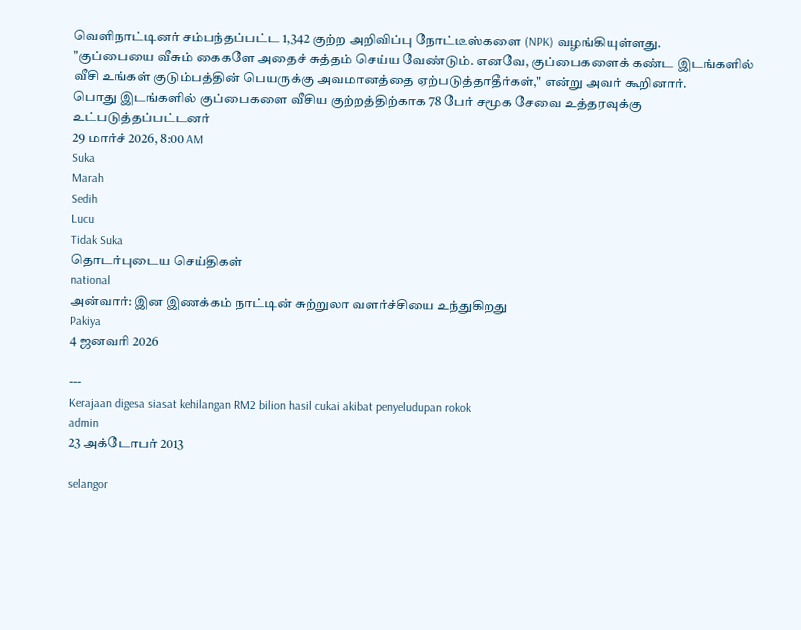வெளிநாட்டினர் சம்பந்தப்பட்ட 1,342 குற்ற அறிவிப்பு நோட்டீஸ்களை (NPK) வழங்கியுள்ளது.
"குப்பையை வீசும் கைகளே அதைச் சுத்தம் செய்ய வேண்டும். எனவே, குப்பைகளைக் கண்ட இடங்களில் வீசி உங்கள் குடும்பத்தின் பெயருக்கு அவமானத்தை ஏற்படுத்தாதீர்கள்," என்று அவர் கூறினார்.
பொது இடங்களில் குப்பைகளை வீசிய குற்றத்திற்காக 78 பேர் சமூக சேவை உத்தரவுக்கு உட்படுத்தப்பட்டனர்
29 மார்ச் 2026, 8:00 AM
Suka
Marah
Sedih
Lucu
Tidak Suka
தொடர்புடைய செய்திகள்
national
அன்வார்: இன இணக்கம் நாட்டின் சுற்றுலா வளர்ச்சியை உந்துகிறது
Pakiya
4 ஜனவரி 2026

---
Kerajaan digesa siasat kehilangan RM2 bilion hasil cukai akibat penyeludupan rokok
admin
23 அக்டோபர் 2013

selangor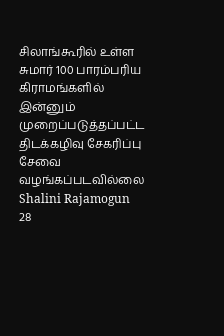சிலாங்கூரில் உள்ள சுமார் 100 பாரம்பரிய கிராமங்களில் இன்னும் முறைப்படுத்தப்பட்ட திடக்கழிவு சேகரிப்பு சேவை வழங்கப்படவில்லை
Shalini Rajamogun
28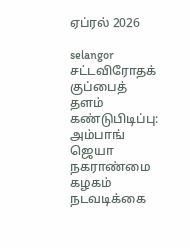ஏப்ரல் 2026

selangor
சட்டவிரோதக் குப்பைத் தளம் கண்டுபிடிப்பு: அம்பாங் ஜெயா நகராண்மை கழகம் நடவடிக்கை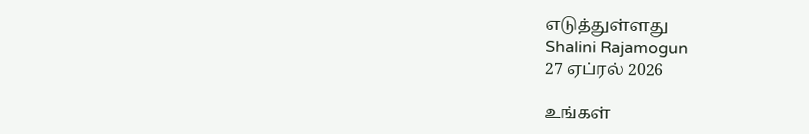எடுத்துள்ளது
Shalini Rajamogun
27 ஏப்ரல் 2026

உங்கள்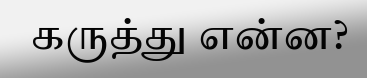கருத்து என்ன?